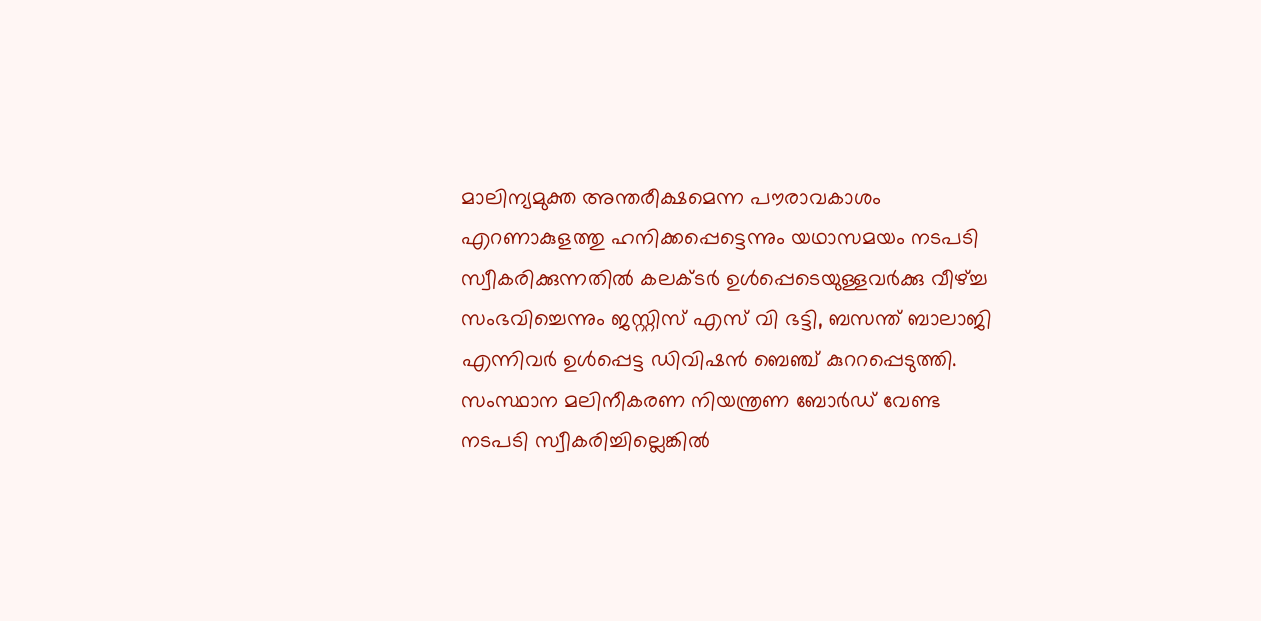മാലിന്യമുക്ത അന്തരീക്ഷമെന്ന പൗരാവകാശം എറണാകുളത്തു ഹനിക്കപ്പെട്ടെന്നും യഥാസമയം നടപടി സ്വീകരിക്കുന്നതിൽ കലക്ടർ ഉൾപ്പെടെയുള്ളവർക്കു വീഴ്ച്ച സംഭവിച്ചെന്നും ജസ്റ്റിസ് എസ് വി ഭട്ടി, ബസന്ത് ബാലാജി എന്നിവർ ഉൾപ്പെട്ട ഡിവിഷൻ ബെഞ്ച് കുററപ്പെടുത്തി. സംസ്ഥാന മലിനീകരണ നിയന്ത്രണ ബോർഡ് വേണ്ട നടപടി സ്വീകരിച്ചില്ലെങ്കിൽ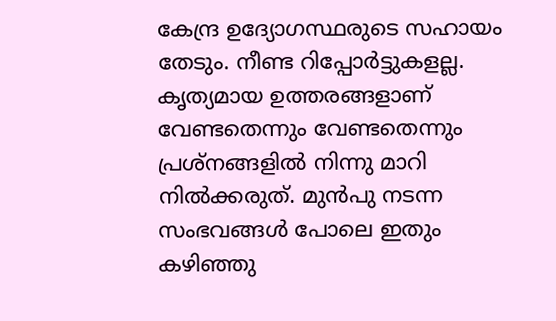കേന്ദ്ര ഉദ്യോഗസ്ഥരുടെ സഹായം തേടും. നീണ്ട റിപ്പോർട്ടുകളല്ല. കൃത്യമായ ഉത്തരങ്ങളാണ് വേണ്ടതെന്നും വേണ്ടതെന്നും പ്രശ്നങ്ങളിൽ നിന്നു മാറി നിൽക്കരുത്. മുൻപു നടന്ന സംഭവങ്ങൾ പോലെ ഇതും കഴിഞ്ഞു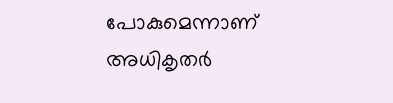പോകുമെന്നാണ് അധികൃതർ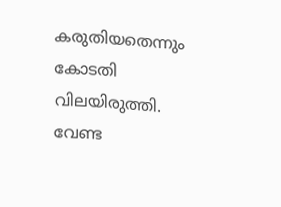കരുതിയതെന്നും കോടതി വിലയിരുത്തി.
വേണ്ട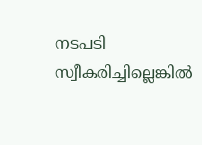നടപടി സ്വീകരിച്ചില്ലെങ്കിൽ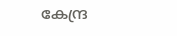കേന്ദ്ര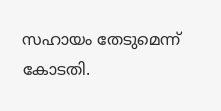സഹായം തേടുമെന്ന് കോടതി.